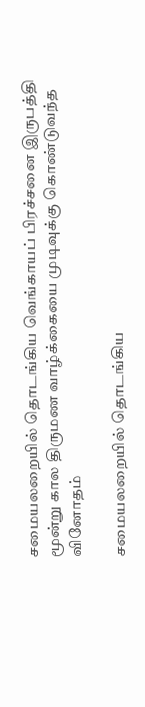சமையலறையில் தொடங்கிய வெங்காயப் பிரச்சனை இருபத்தி மூன்று கால திருமண வாழ்க்கையை முடிவுக்கு கொண்டுவந்த வினோதம்

சமையலறையில் தொடங்கிய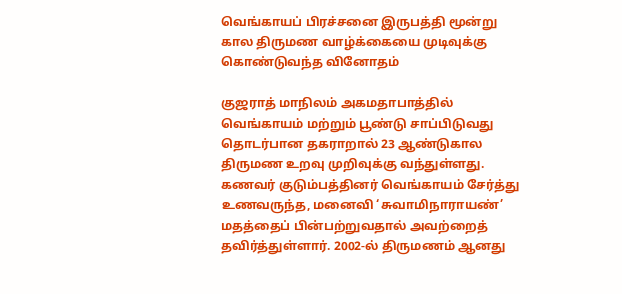வெங்காயப் பிரச்சனை இருபத்தி மூன்று கால திருமண வாழ்க்கையை முடிவுக்கு கொண்டுவந்த வினோதம்

குஜராத் மாநிலம் அகமதாபாத்தில் வெங்காயம் மற்றும் பூண்டு சாப்பிடுவது தொடர்பான தகராறால் 23 ஆண்டுகால திருமண உறவு முறிவுக்கு வந்துள்ளது. கணவர் குடும்பத்தினர் வெங்காயம் சேர்த்து உணவருந்த, மனைவி ‘சுவாமிநாராயண்’ மதத்தைப் பின்பற்றுவதால் அவற்றைத் தவிர்த்துள்ளார். 2002-ல் திருமணம் ஆனது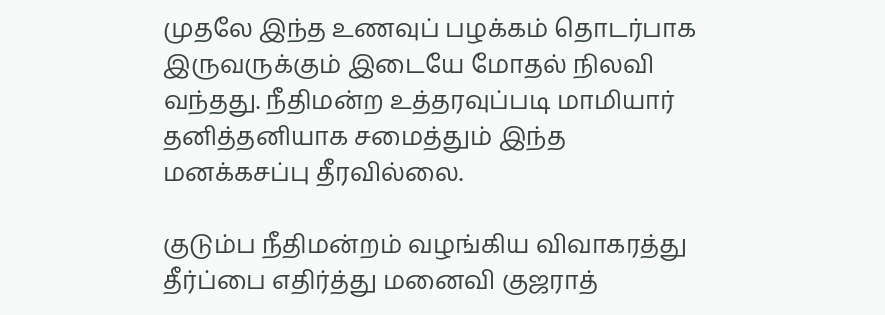முதலே இந்த உணவுப் பழக்கம் தொடர்பாக இருவருக்கும் இடையே மோதல் நிலவி வந்தது. நீதிமன்ற உத்தரவுப்படி மாமியார் தனித்தனியாக சமைத்தும் இந்த மனக்கசப்பு தீரவில்லை.

குடும்ப நீதிமன்றம் வழங்கிய விவாகரத்து தீர்ப்பை எதிர்த்து மனைவி குஜராத்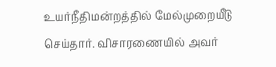உயர்நீதிமன்றத்தில் மேல்முறையீடு செய்தார். விசாரணையில் அவர்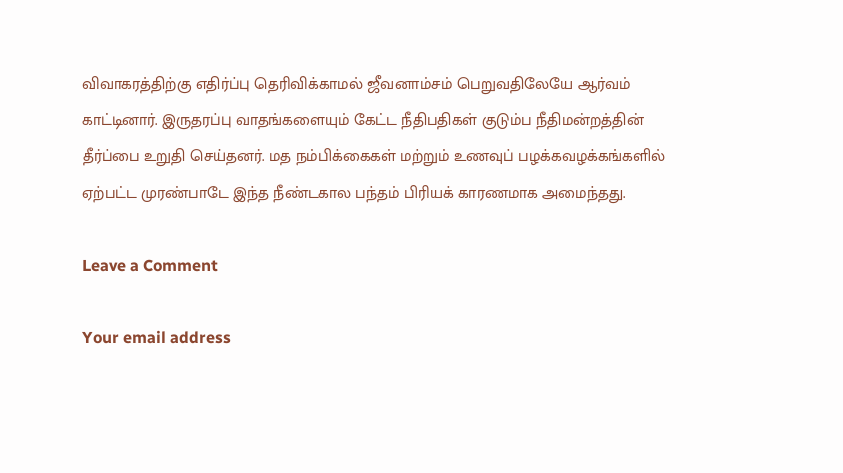விவாகரத்திற்கு எதிர்ப்பு தெரிவிக்காமல் ஜீவனாம்சம் பெறுவதிலேயே ஆர்வம் காட்டினார். இருதரப்பு வாதங்களையும் கேட்ட நீதிபதிகள் குடும்ப நீதிமன்றத்தின் தீர்ப்பை உறுதி செய்தனர். மத நம்பிக்கைகள் மற்றும் உணவுப் பழக்கவழக்கங்களில் ஏற்பட்ட முரண்பாடே இந்த நீண்டகால பந்தம் பிரியக் காரணமாக அமைந்தது.

Leave a Comment

Your email address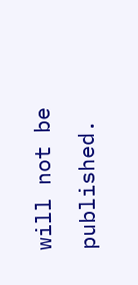will not be published.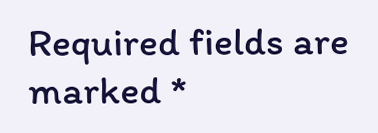Required fields are marked *